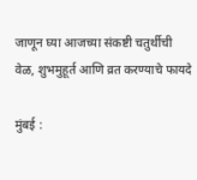जाणून घ्या आजच्या संकष्टी चतुर्थीची वेळ, शुभमुहूर्त आणि व्रत करण्याचे फायदे

मुंबई :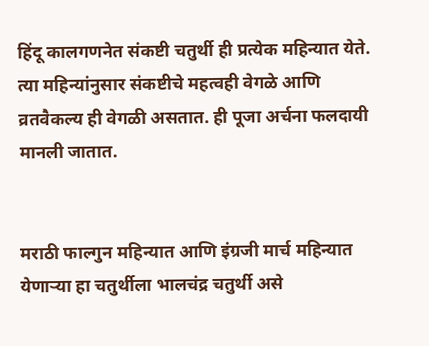हिंदू कालगणनेत संकष्टी चतुर्थी ही प्रत्येक महिन्यात येते. त्या महिन्यांनुसार संकष्टीचे महत्वही वेगळे आणि व्रतवैकल्य ही वेगळी असतात. ही पूजा अर्चना फलदायी मानली जातात.


मराठी फाल्गुन महिन्यात आणि इंग्रजी मार्च महिन्यात येणाऱ्या हा चतुर्थीला भालचंद्र चतुर्थी असे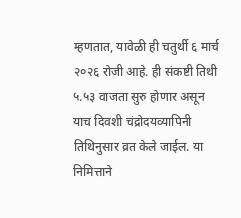म्हणतात, यावेळी ही चतुर्थी ६ मार्च २०२६ रोजी आहे. ही संकष्टी तिथी ५.५३ वाजता सुरु होणार असून याच दिवशी चंद्रोदयव्यापिनी तिथिनुसार व्रत केले जाईल. या निमित्ताने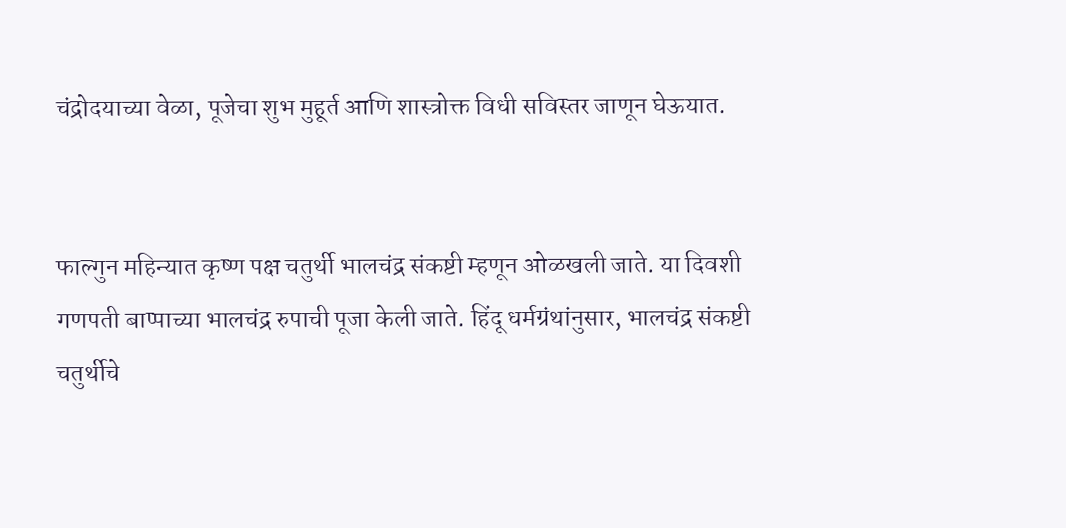चंद्रोदयाच्या वेळा, पूजेचा शुभ मुहूर्त आणि शास्त्रोक्त विधी सविस्तर जाणून घेऊयात.


फाल्गुन महिन्यात कृष्ण पक्ष चतुर्थी भालचंद्र संकष्टी म्हणून ओळखली जाते. या दिवशी गणपती बाप्पाच्या भालचंद्र रुपाची पूजा केली जाते. हिंदू धर्मग्रंथांनुसार, भालचंद्र संकष्टी चतुर्थीचे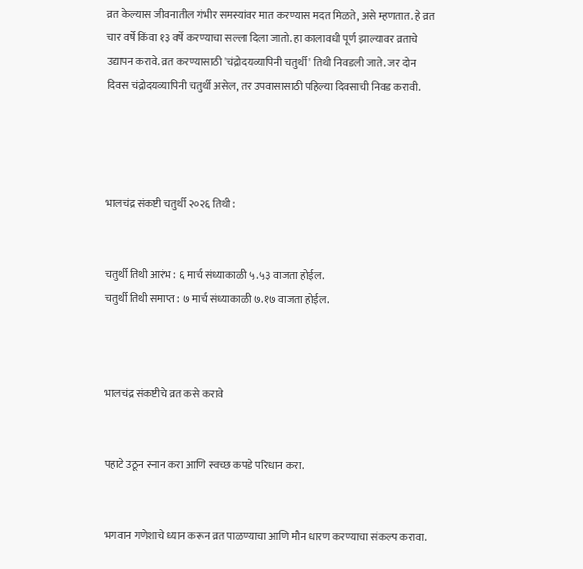व्रत केल्यास जीवनातील गंभीर समस्यांवर मात करण्यास मदत मिळते, असे म्हणतात. हे व्रत चार वर्षे किंवा १३ वर्षे करण्याचा सल्ला दिला जातो. हा कालावधी पूर्ण झाल्यावर व्रताचे उद्यापन करावे. व्रत करण्यासाठी 'चंद्रोदयव्यापिनी चतुर्थी' तिथी निवडली जाते. जर दोन दिवस चंद्रोदयव्यापिनी चतुर्थी असेल, तर उपवासासाठी पहिल्या दिवसाची निवड करावी.




भालचंद्र संकष्टी चतुर्थी २०२६ तिथी :


चतुर्थी तिथी आरंभ : ६ मार्च संध्याकाळी ५.५३ वाजता होईल.
चतुर्थी तिथी समाप्त : ७ मार्च संध्याकाळी ७.१७ वाजता होईल.



भालचंद्र संकष्टीचे व्रत कसे करावे


पहाटे उठून स्नान करा आणि स्वच्छ कपडे परिधान करा.


भगवान गणेशाचे ध्यान करून व्रत पाळण्याचा आणि मौन धारण करण्याचा संकल्प करावा.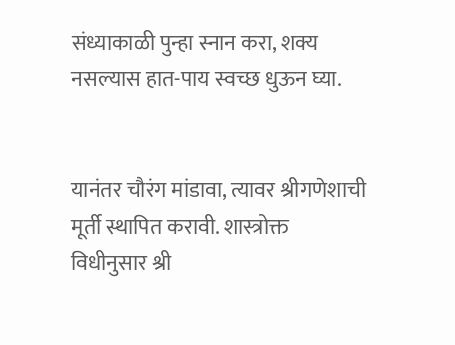संध्याकाळी पुन्हा स्नान करा, शक्य नसल्यास हात-पाय स्वच्छ धुऊन घ्या.


यानंतर चौरंग मांडावा, त्यावर श्रीगणेशाची मूर्ती स्थापित करावी. शास्त्रोक्त विधीनुसार श्री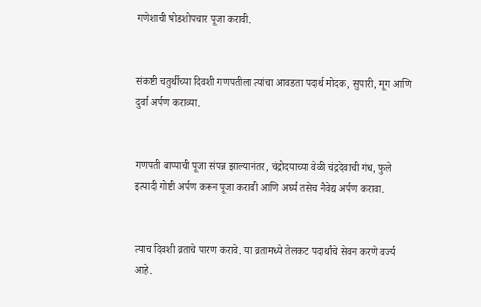गणेशाची षोडशोपचार पूजा करावी.


संकष्टी चतुर्थीच्या दिवशी गणपतीला त्यांचा आवडता पदार्थ मोदक, सुपारी, मूग आणि दुर्वा अर्पण कराव्या.


गणपती बाप्पाची पूजा संपन्न झाल्यानंतर, चंद्रोदयाच्या वेळी चंद्रदेवाची गंध, फुले इत्यादी गोष्टी अर्पण करून पूजा करावी आणि अर्घ्य तसेच नैवेद्य अर्पण करावा.


त्याच दिवशी व्रताचे पारण करावे. या व्रतामध्ये तेलकट पदार्थांचे सेवन करणे वर्ज्य आहे.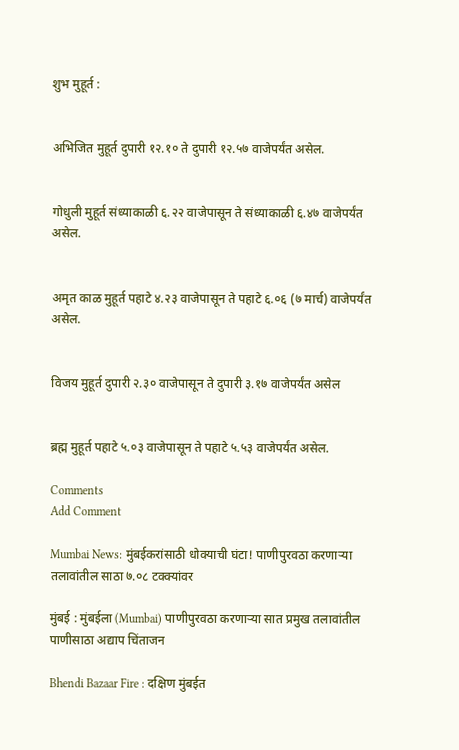शुभ मुहूर्त :


अभिजित मुहूर्त दुपारी १२.१० ते दुपारी १२.५७ वाजेपर्यंत असेल.


गोधुली मुहूर्त संध्याकाळी ६.२२ वाजेपासून ते संध्याकाळी ६.४७ वाजेपर्यंत असेल.


अमृत काळ मुहूर्त पहाटे ४.२३ वाजेपासून ते पहाटे ६.०६ (७ मार्च) वाजेपर्यंत असेल.


विजय मुहूर्त दुपारी २.३० वाजेपासून ते दुपारी ३.१७ वाजेपर्यंत असेल


ब्रह्म मुहूर्त पहाटे ५.०३ वाजेपासून ते पहाटे ५.५३ वाजेपर्यंत असेल.

Comments
Add Comment

Mumbai News: मुंबईकरांसाठी धोक्याची घंटा! पाणीपुरवठा करणाऱ्या तलावांतील साठा ७.०८ टक्क्यांवर

मुंबई : मुंबईला (Mumbai) पाणीपुरवठा करणाऱ्या सात प्रमुख तलावांतील पाणीसाठा अद्याप चिंताजन

Bhendi Bazaar Fire : दक्षिण मुंबईत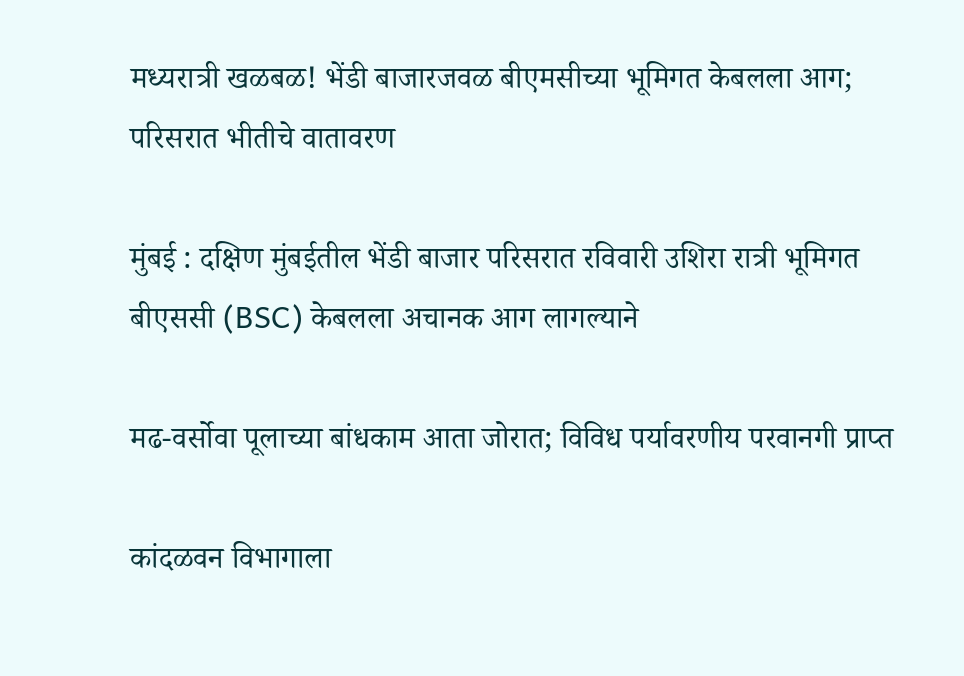मध्यरात्री खळबळ! भेंडी बाजारजवळ बीएमसीच्या भूमिगत केबलला आग; परिसरात भीतीचे वातावरण

मुंबई : दक्षिण मुंबईतील भेंडी बाजार परिसरात रविवारी उशिरा रात्री भूमिगत बीएससी (BSC) केबलला अचानक आग लागल्याने

मढ-वर्सोवा पूलाच्या बांधकाम आता जोरात; विविध पर्यावरणीय परवानगी प्राप्त

कांदळवन विभागाला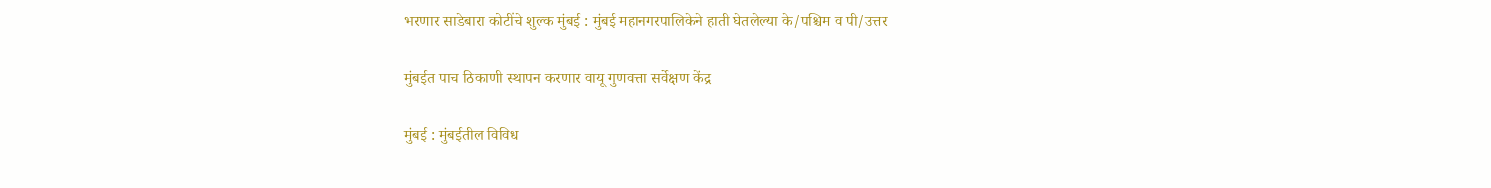भरणार साडेबारा कोटींचे शुल्क मुंबई : मुंबई महानगरपालिकेने हाती घेतलेल्या के/पश्चिम व पी/उत्तर

मुंबईत पाच ठिकाणी स्थापन करणार वायू गुणवत्ता सर्वेक्षण केंद्र

मुंबई : मुंबईतील विविध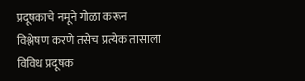प्रदूषकाचे नमूने गोळा करून विश्लेषण करणे तसेच प्रत्येक तासाला विविध प्रदूषक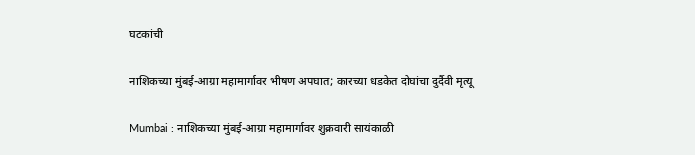घटकांची

नाशिकच्या मुंबई-आग्रा महामार्गावर भीषण अपघात; कारच्या धडकेत दोघांचा दुर्दैवी मृत्यू

Mumbai : नाशिकच्या मुंबई-आग्रा महामार्गावर शुक्रवारी सायंकाळी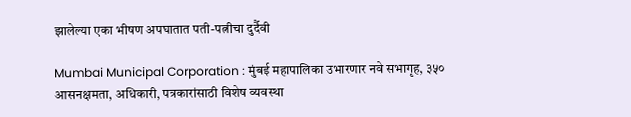झालेल्या एका भीषण अपघातात पती-पत्नीचा दुर्दैवी

Mumbai Municipal Corporation : मुंबई महापालिका उभारणार नवे सभागृह, ३५० आसनक्षमता, अधिकारी, पत्रकारांसाठी विशेष व्यवस्था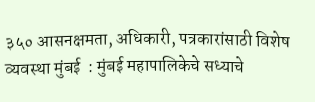३५० आसनक्षमता, अधिकारी, पत्रकारांसाठी विशेष व्यवस्था मुंबई  : मुंबई महापालिकेचे सध्याचे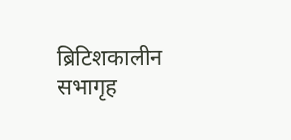ब्रिटिशकालीन सभागृह